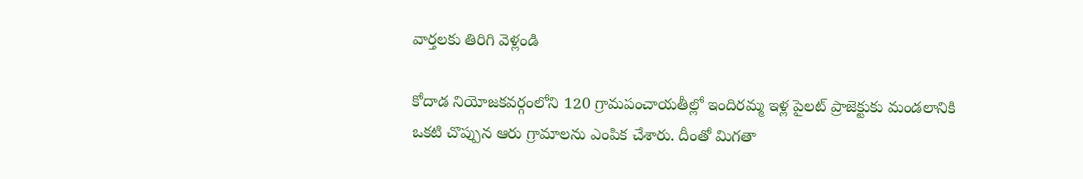వార్తలకు తిరిగి వెళ్లండి

కోదాడ నియోజకవర్గంలోని 120 గ్రామపంచాయతీల్లో ఇందిరమ్మ ఇళ్ల పైలట్ ప్రాజెక్టుకు మండలానికి ఒకటి చొప్పున ఆరు గ్రామాలను ఎంపిక చేశారు. దీంతో మిగతా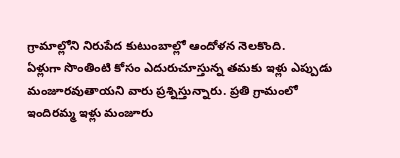గ్రామాల్లోని నిరుపేద కుటుంబాల్లో ఆందోళన నెలకొంది.
ఏళ్లుగా సొంతింటి కోసం ఎదురుచూస్తున్న తమకు ఇళ్లు ఎప్పుడు మంజూరవుతాయని వారు ప్రశ్నిస్తున్నారు. ప్రతి గ్రామంలో ఇందిరమ్మ ఇళ్లు మంజూరు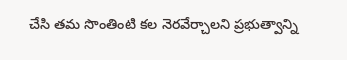చేసి తమ సొంతింటి కల నెరవేర్చాలని ప్రభుత్వాన్ని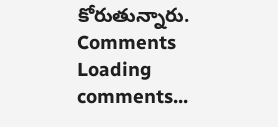కోరుతున్నారు.
Comments
Loading comments...